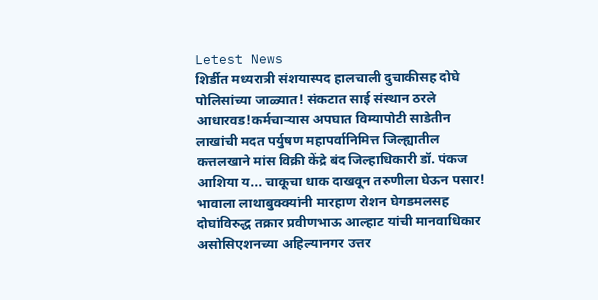Letest News
शिर्डीत मध्यरात्री संशयास्पद हालचाली दुचाकीसह दोघे पोलिसांच्या जाळ्यात! संकटात साई संस्थान ठरले आधारवड!कर्मचाऱ्यास अपघात विम्यापोटी साडेतीन लाखांची मदत पर्युषण महापर्वानिमित्त जिल्ह्यातील कत्तलखाने मांस विक्री केंद्रे बंद जिल्हाधिकारी डॉ. पंकज आशिया य... चाकूचा धाक दाखवून तरुणीला घेऊन पसार! भावाला लाथाबुक्क्यांनी मारहाण रोशन घेगडमलसह दोघांविरुद्ध तक्रार प्रवीणभाऊ आल्हाट यांची मानवाधिकार असोसिएशनच्या अहिल्यानगर उत्तर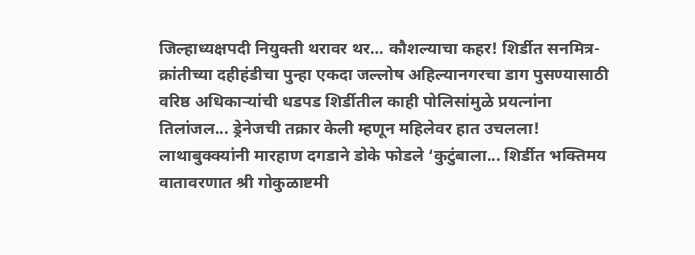जिल्हाध्यक्षपदी नियुक्ती थरावर थर… कौशल्याचा कहर! शिर्डीत सनमित्र-क्रांतीच्या दहीहंडीचा पुन्हा एकदा जल्लोष अहिल्यानगरचा डाग पुसण्यासाठी वरिष्ठ अधिकाऱ्यांची धडपड शिर्डीतील काही पोलिसांमुळे प्रयत्नांना तिलांजल... ड्रेनेजची तक्रार केली म्हणून महिलेवर हात उचलला! लाथाबुक्क्यांनी मारहाण दगडाने डोके फोडले ‘कुटुंबाला... शिर्डीत भक्तिमय वातावरणात श्री गोकुळाष्टमी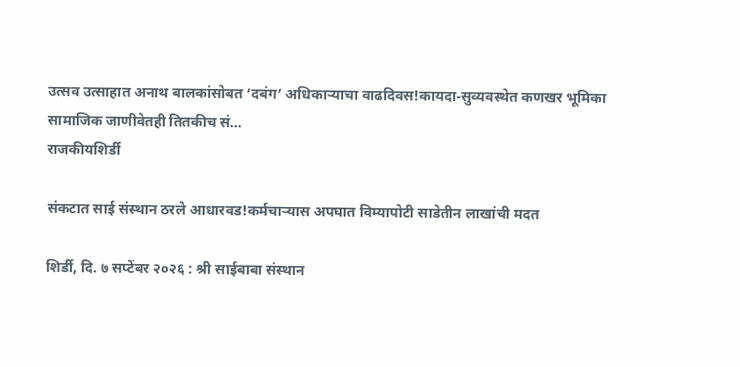उत्सव उत्साहात अनाथ बालकांसोबत ‘दबंग’ अधिकाऱ्याचा वाढदिवस!कायदा-सुव्यवस्थेत कणखर भूमिका सामाजिक जाणीवेतही तितकीच सं...
राजकीयशिर्डी

संकटात साई संस्थान ठरले आधारवड!कर्मचाऱ्यास अपघात विम्यापोटी साडेतीन लाखांची मदत

शिर्डी, दि. ७ सप्टेंबर २०२६ : श्री साईबाबा संस्थान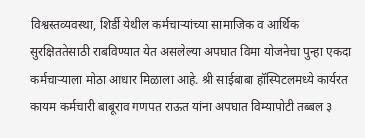विश्वस्तव्यवस्था, शिर्डी येथील कर्मचाऱ्यांच्या सामाजिक व आर्थिक सुरक्षिततेसाठी राबविण्यात येत असलेल्या अपघात विमा योजनेचा पुन्हा एकदा कर्मचाऱ्याला मोठा आधार मिळाला आहे. श्री साईबाबा हॉस्पिटलमध्ये कार्यरत कायम कर्मचारी बाबूराव गणपत राऊत यांना अपघात विम्यापोटी तब्बल ३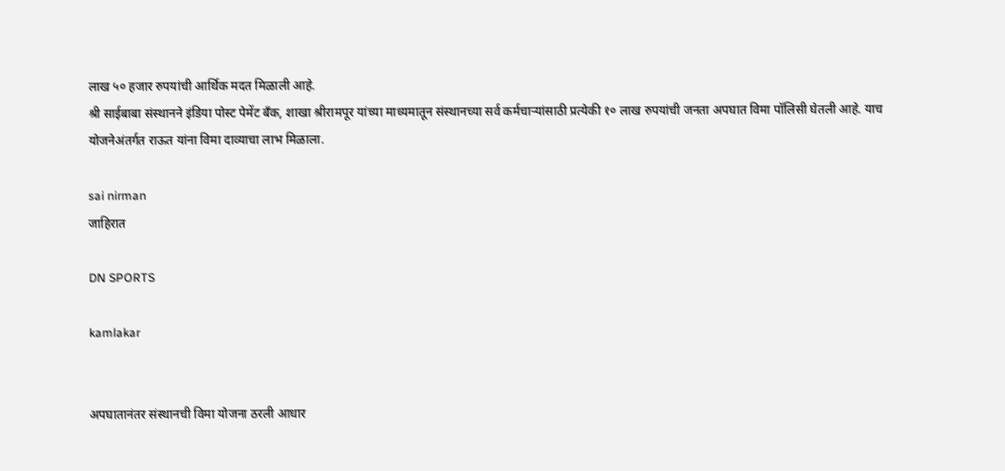लाख ५० हजार रुपयांची आर्थिक मदत मिळाली आहे.
श्री साईबाबा संस्थानने इंडिया पोस्ट पेमेंट बँक, शाखा श्रीरामपूर यांच्या माध्यमातून संस्थानच्या सर्व कर्मचाऱ्यांसाठी प्रत्येकी १० लाख रुपयांची जनता अपघात विमा पॉलिसी घेतली आहे. याच योजनेअंतर्गत राऊत यांना विमा दाव्याचा लाभ मिळाला.

sai nirman
जाहिरात

DN SPORTS

kamlakar


अपघातानंतर संस्थानची विमा योजना ठरली आधार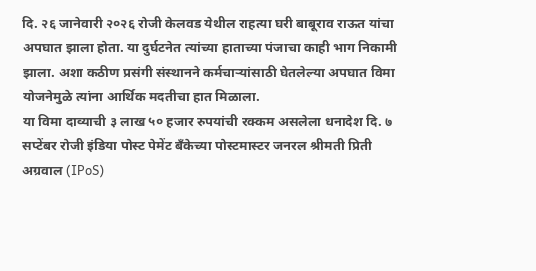दि. २६ जानेवारी २०२६ रोजी केलवड येथील राहत्या घरी बाबूराव राऊत यांचा अपघात झाला होता. या दुर्घटनेत त्यांच्या हाताच्या पंजाचा काही भाग निकामी झाला. अशा कठीण प्रसंगी संस्थानने कर्मचाऱ्यांसाठी घेतलेल्या अपघात विमा योजनेमुळे त्यांना आर्थिक मदतीचा हात मिळाला.
या विमा दाव्याची ३ लाख ५० हजार रुपयांची रक्कम असलेला धनादेश दि. ७ सप्टेंबर रोजी इंडिया पोस्ट पेमेंट बँकेच्या पोस्टमास्टर जनरल श्रीमती प्रिती अग्रवाल (IPoS)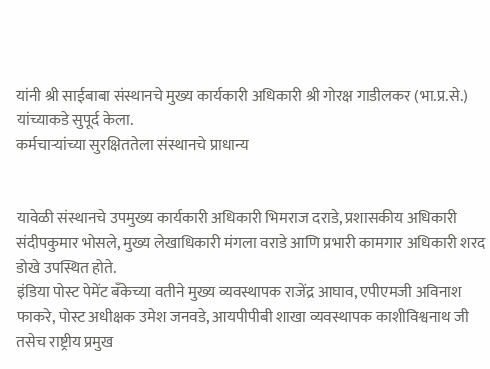यांनी श्री साईबाबा संस्थानचे मुख्य कार्यकारी अधिकारी श्री गोरक्ष गाडीलकर (भा.प्र.से.) यांच्याकडे सुपूर्द केला.
कर्मचाऱ्यांच्या सुरक्षिततेला संस्थानचे प्राधान्य


यावेळी संस्थानचे उपमुख्य कार्यकारी अधिकारी भिमराज दराडे, प्रशासकीय अधिकारी संदीपकुमार भोसले, मुख्य लेखाधिकारी मंगला वराडे आणि प्रभारी कामगार अधिकारी शरद डोखे उपस्थित होते.
इंडिया पोस्ट पेमेंट बँकेच्या वतीने मुख्य व्यवस्थापक राजेंद्र आघाव, एपीएमजी अविनाश फाकरे, पोस्ट अधीक्षक उमेश जनवडे, आयपीपीबी शाखा व्यवस्थापक काशीविश्वनाथ जी तसेच राष्ट्रीय प्रमुख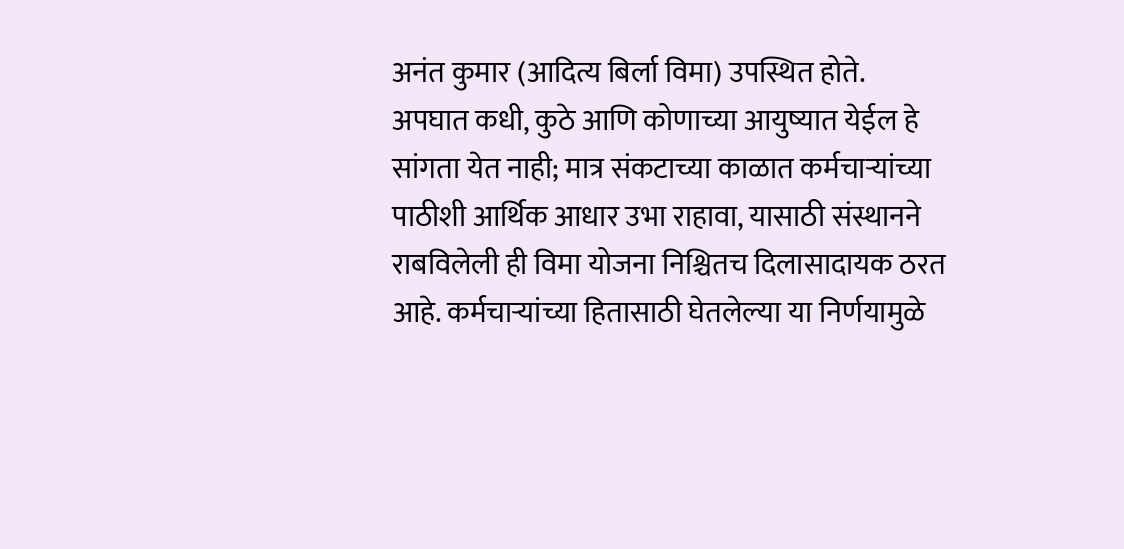अनंत कुमार (आदित्य बिर्ला विमा) उपस्थित होते.
अपघात कधी, कुठे आणि कोणाच्या आयुष्यात येईल हे सांगता येत नाही; मात्र संकटाच्या काळात कर्मचाऱ्यांच्या पाठीशी आर्थिक आधार उभा राहावा, यासाठी संस्थानने राबविलेली ही विमा योजना निश्चितच दिलासादायक ठरत आहे. कर्मचाऱ्यांच्या हितासाठी घेतलेल्या या निर्णयामुळे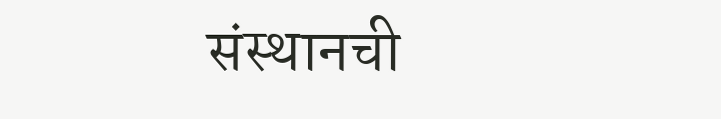संस्थानची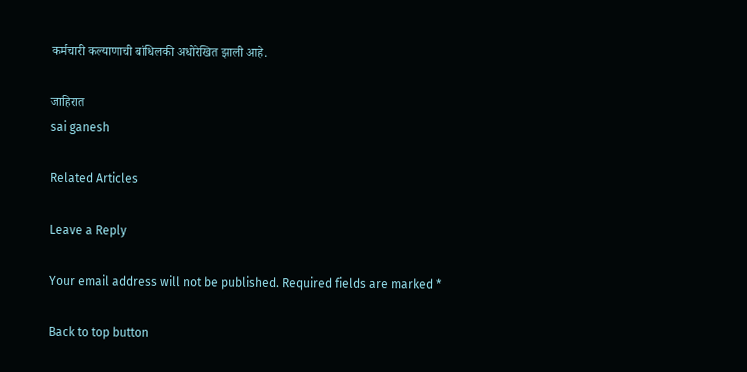कर्मचारी कल्याणाची बांधिलकी अधोरेखित झाली आहे.

जाहिरात
sai ganesh

Related Articles

Leave a Reply

Your email address will not be published. Required fields are marked *

Back to top button